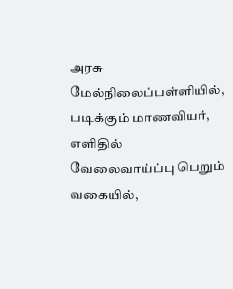அரசு மேல்நிலைப்பள்ளியில், படிக்கும் மாணவியர், எளிதில் வேலைவாய்ப்பு பெறும் வகையில்,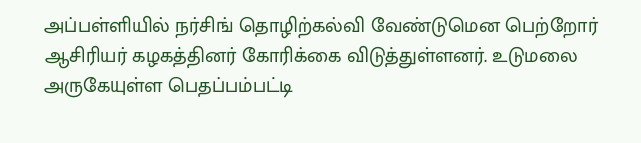அப்பள்ளியில் நர்சிங் தொழிற்கல்வி வேண்டுமென பெற்றோர் ஆசிரியர் கழகத்தினர் கோரிக்கை விடுத்துள்ளனர். உடுமலை
அருகேயுள்ள பெதப்பம்பட்டி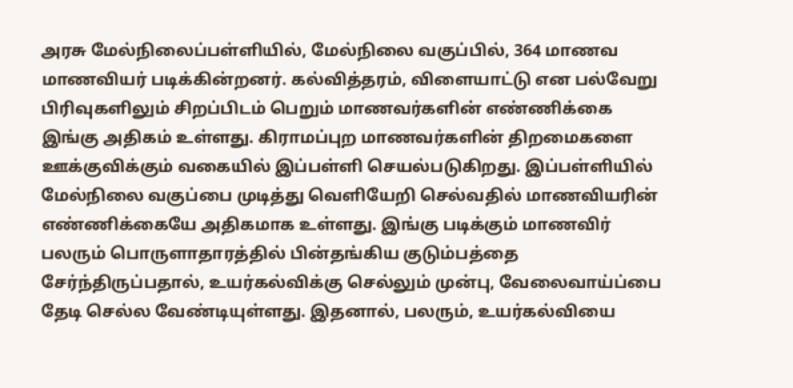அரசு மேல்நிலைப்பள்ளியில், மேல்நிலை வகுப்பில், 364 மாணவ மாணவியர் படிக்கின்றனர். கல்வித்தரம், விளையாட்டு என பல்வேறு பிரிவுகளிலும் சிறப்பிடம் பெறும் மாணவர்களின் எண்ணிக்கை இங்கு அதிகம் உள்ளது. கிராமப்புற மாணவர்களின் திறமைகளை ஊக்குவிக்கும் வகையில் இப்பள்ளி செயல்படுகிறது. இப்பள்ளியில் மேல்நிலை வகுப்பை முடித்து வெளியேறி செல்வதில் மாணவியரின் எண்ணிக்கையே அதிகமாக உள்ளது. இங்கு படிக்கும் மாணவிர் பலரும் பொருளாதாரத்தில் பின்தங்கிய குடும்பத்தை சேர்ந்திருப்பதால், உயர்கல்விக்கு செல்லும் முன்பு, வேலைவாய்ப்பை தேடி செல்ல வேண்டியுள்ளது. இதனால், பலரும், உயர்கல்வியை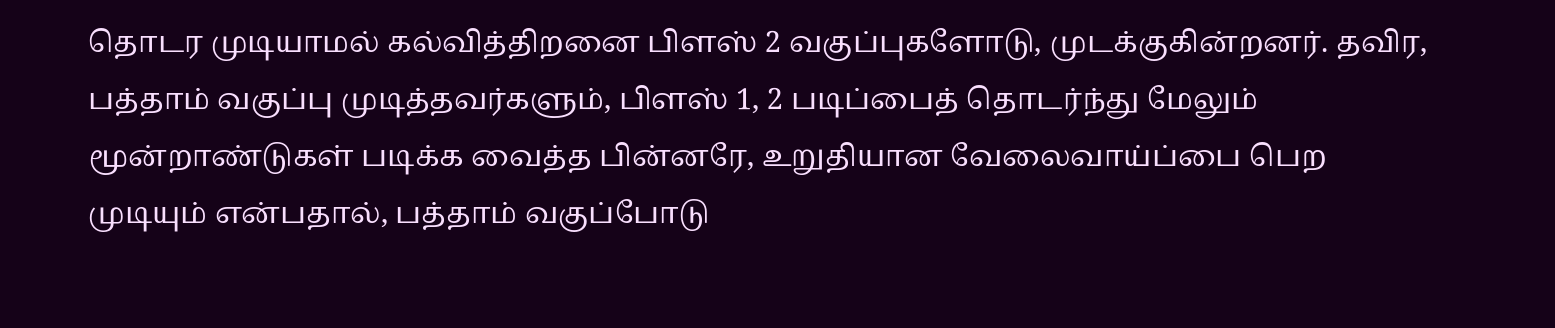தொடர முடியாமல் கல்வித்திறனை பிளஸ் 2 வகுப்புகளோடு, முடக்குகின்றனர். தவிர, பத்தாம் வகுப்பு முடித்தவர்களும், பிளஸ் 1, 2 படிப்பைத் தொடர்ந்து மேலும் மூன்றாண்டுகள் படிக்க வைத்த பின்னரே, உறுதியான வேலைவாய்ப்பை பெற முடியும் என்பதால், பத்தாம் வகுப்போடு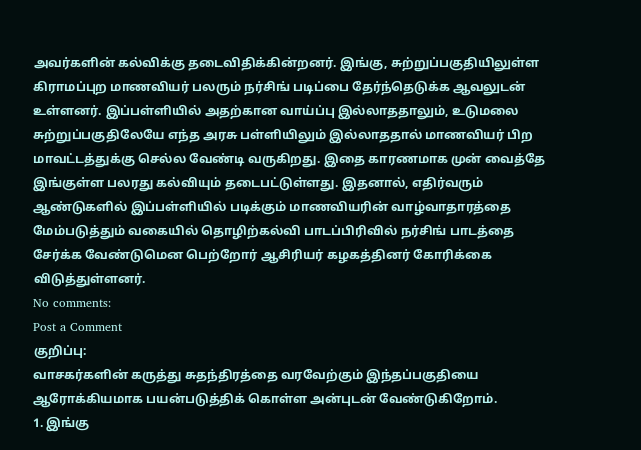அவர்களின் கல்விக்கு தடைவிதிக்கின்றனர். இங்கு, சுற்றுப்பகுதியிலுள்ள கிராமப்புற மாணவியர் பலரும் நர்சிங் படிப்பை தேர்ந்தெடுக்க ஆவலுடன் உள்ளனர். இப்பள்ளியில் அதற்கான வாய்ப்பு இல்லாததாலும், உடுமலை சுற்றுப்பகுதிலேயே எந்த அரசு பள்ளியிலும் இல்லாததால் மாணவியர் பிற மாவட்டத்துக்கு செல்ல வேண்டி வருகிறது. இதை காரணமாக முன் வைத்தே இங்குள்ள பலரது கல்வியும் தடைபட்டுள்ளது. இதனால், எதிர்வரும் ஆண்டுகளில் இப்பள்ளியில் படிக்கும் மாணவியரின் வாழ்வாதாரத்தை மேம்படுத்தும் வகையில் தொழிற்கல்வி பாடப்பிரிவில் நர்சிங் பாடத்தை சேர்க்க வேண்டுமென பெற்றோர் ஆசிரியர் கழகத்தினர் கோரிக்கை விடுத்துள்ளனர்.
No comments:
Post a Comment
குறிப்பு:
வாசகர்களின் கருத்து சுதந்திரத்தை வரவேற்கும் இந்தப்பகுதியை ஆரோக்கியமாக பயன்படுத்திக் கொள்ள அன்புடன் வேண்டுகிறோம்.
1. இங்கு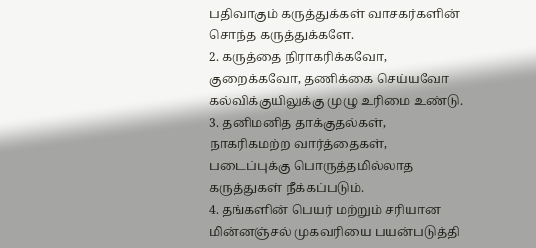பதிவாகும் கருத்துக்கள் வாசகர்களின் சொந்த கருத்துக்களே.
2. கருத்தை நிராகரிக்கவோ, குறைக்கவோ, தணிக்கை செய்யவோ கல்விக்குயிலுக்கு முழு உரிமை உண்டு.
3. தனிமனித தாக்குதல்கள், நாகரிகமற்ற வார்த்தைகள், படைப்புக்கு பொருத்தமில்லாத கருத்துகள் நீக்கப்படும்.
4. தங்களின் பெயர் மற்றும் சரியான மின்னஞ்சல் முகவரியை பயன்படுத்தி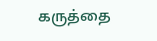கருத்தை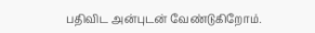பதிவிட அன்புடன் வேண்டுகிறோம்.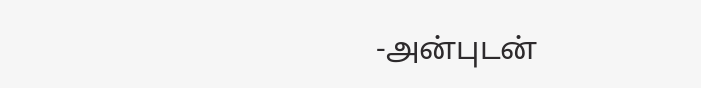-அன்புடன்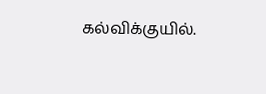கல்விக்குயில்.